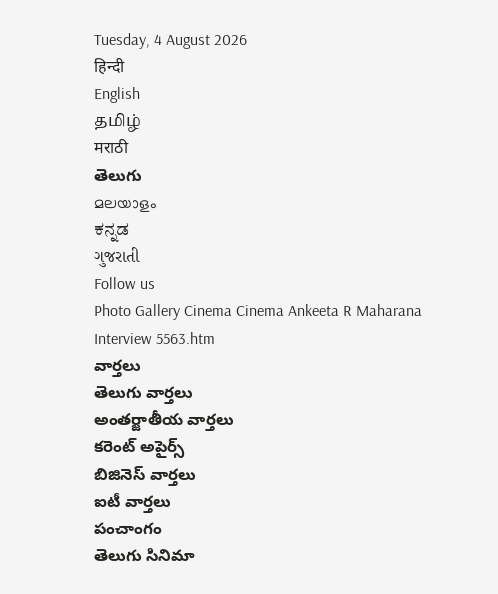Tuesday, 4 August 2026
हिन्दी
English
தமிழ்
मराठी
తెలుగు
മലയാളം
ಕನ್ನಡ
ગુજરાતી
Follow us
Photo Gallery Cinema Cinema Ankeeta R Maharana Interview 5563.htm
వార్తలు
తెలుగు వార్తలు
అంతర్జాతీయ వార్తలు
కరెంట్ అపైర్స్
బిజినెస్ వార్తలు
ఐటీ వార్తలు
పంచాంగం
తెలుగు సినిమా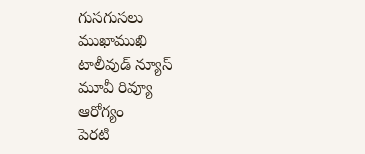గుసగుసలు
ముఖాముఖి
టాలీవుడ్ న్యూస్
మూవీ రివ్యూ
ఆరోగ్యం
పెరటి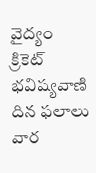వైద్యం
క్రికెట్
భవిష్యవాణి
దిన ఫలాలు
వార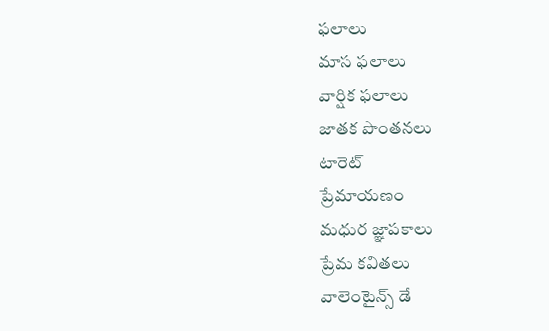ఫలాలు
మాస ఫలాలు
వార్షిక ఫలాలు
జాతక పొంతనలు
టారెట్
ప్రేమాయణం
మధుర జ్ఞాపకాలు
ప్రేమ కవితలు
వాలెంటైన్స్ డే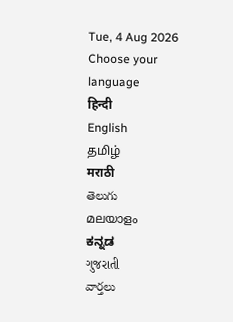Tue, 4 Aug 2026
Choose your language
हिन्दी
English
தமிழ்
मराठी
తెలుగు
മലയാളം
ಕನ್ನಡ
ગુજરાતી
వార్తలు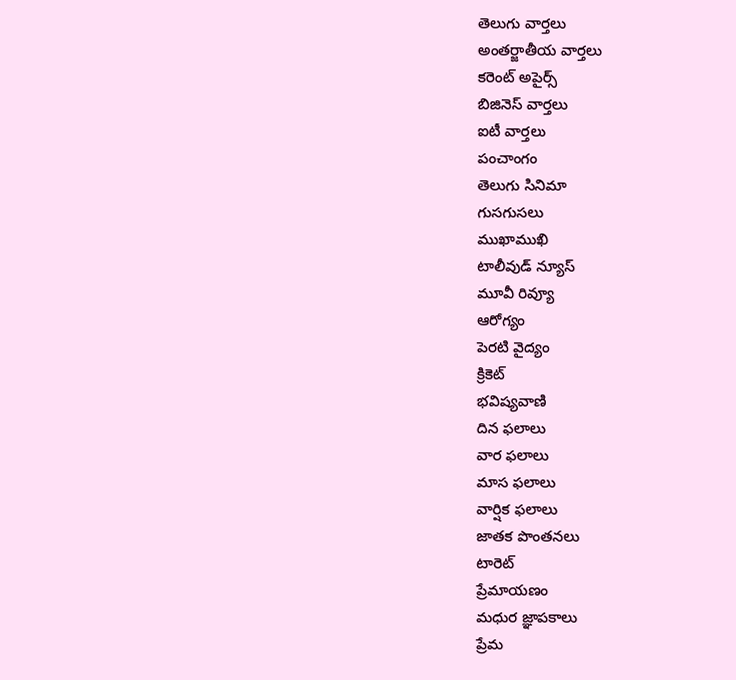తెలుగు వార్తలు
అంతర్జాతీయ వార్తలు
కరెంట్ అపైర్స్
బిజినెస్ వార్తలు
ఐటీ వార్తలు
పంచాంగం
తెలుగు సినిమా
గుసగుసలు
ముఖాముఖి
టాలీవుడ్ న్యూస్
మూవీ రివ్యూ
ఆరోగ్యం
పెరటి వైద్యం
క్రికెట్
భవిష్యవాణి
దిన ఫలాలు
వార ఫలాలు
మాస ఫలాలు
వార్షిక ఫలాలు
జాతక పొంతనలు
టారెట్
ప్రేమాయణం
మధుర జ్ఞాపకాలు
ప్రేమ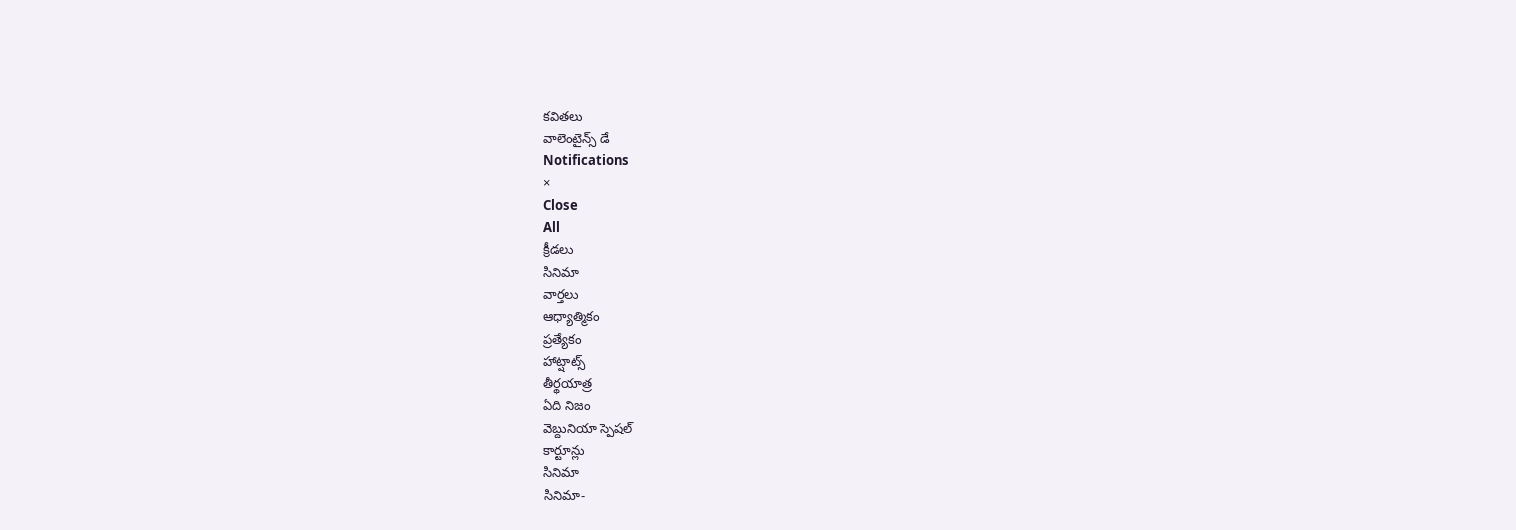కవితలు
వాలెంటైన్స్ డే
Notifications
×
Close
All
క్రీడలు
సినిమా
వార్తలు
ఆధ్యాత్మికం
ప్రత్యేకం
హాట్షాట్స్
తీర్థయాత్ర
ఏది నిజం
వెబ్దునియా స్పెషల్
కార్టూన్లు
సినిమా
సినిమా-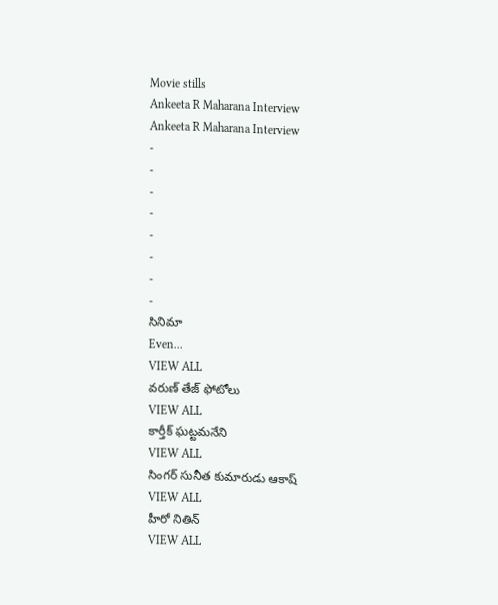Movie stills
Ankeeta R Maharana Interview
Ankeeta R Maharana Interview
-
-
-
-
-
-
-
-
సినిమా
Even...
VIEW ALL
వరుణ్ తేజ్ ఫోటోలు
VIEW ALL
కార్తీక్ ఘట్టమనేని
VIEW ALL
సింగర్ సునీత కుమారుడు ఆకాష్
VIEW ALL
హీరో నితిన్
VIEW ALL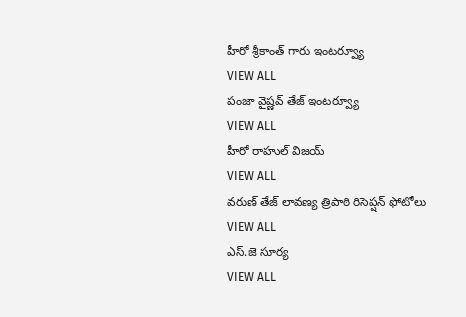హీరో శ్రీకాంత్ గారు ఇంటర్వ్యూ
VIEW ALL
పంజా వైష్ణవ్ తేజ్ ఇంటర్వ్యూ
VIEW ALL
హీరో రాహుల్ విజయ్
VIEW ALL
వరుణ్ తేజ్ లావణ్య త్రిపాఠి రిసెప్షన్ ఫోటోలు
VIEW ALL
ఎస్.జె సూర్య
VIEW ALL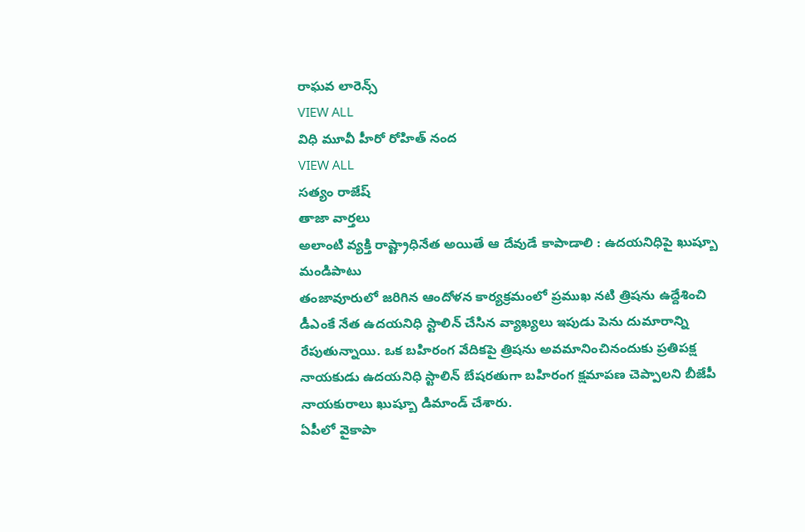రాఘవ లారెన్స్
VIEW ALL
విధి మూవీ హీరో రోహిత్ నంద
VIEW ALL
సత్యం రాజేష్
తాజా వార్తలు
అలాంటి వ్యక్తి రాష్ట్రాధినేత అయితే ఆ దేవుడే కాపాడాలి : ఉదయనిధిపై ఖుష్బూ మండిపాటు
తంజావూరులో జరిగిన ఆందోళన కార్యక్రమంలో ప్రముఖ నటి త్రిషను ఉద్దేశించి డీఎంకే నేత ఉదయనిధి స్టాలిన్ చేసిన వ్యాఖ్యలు ఇపుడు పెను దుమారాన్ని రేపుతున్నాయి. ఒక బహిరంగ వేదికపై త్రిషను అవమానించినందుకు ప్రతిపక్ష నాయకుడు ఉదయనిధి స్టాలిన్ బేషరతుగా బహిరంగ క్షమాపణ చెప్పాలని బీజేపీ నాయకురాలు ఖుష్బూ డిమాండ్ చేశారు.
ఏపీలో వైకాపా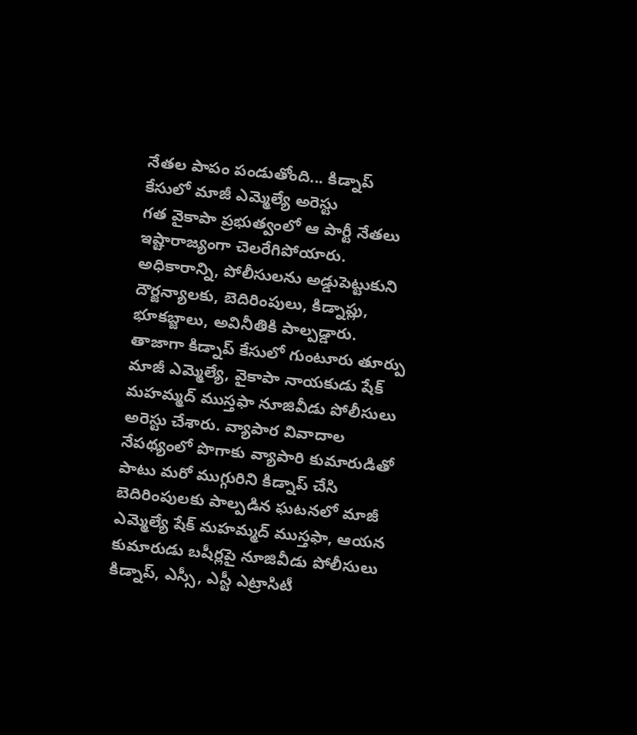నేతల పాపం పండుతోంది... కిడ్నాప్ కేసులో మాజీ ఎమ్మెల్యే అరెస్టు
గత వైకాపా ప్రభుత్వంలో ఆ పార్టీ నేతలు ఇష్టారాజ్యంగా చెలరేగిపోయారు. అధికారాన్ని, పోలీసులను అడ్డుపెట్టుకుని దౌర్జన్యాలకు, బెదిరింపులు, కిడ్నాప్లు, భూకబ్జాలు, అవినీతికి పాల్పడ్డారు. తాజాగా కిడ్నాప్ కేసులో గుంటూరు తూర్పు మాజీ ఎమ్మెల్యే, వైకాపా నాయకుడు షేక్ మహమ్మద్ ముస్తఫా నూజివీడు పోలీసులు అరెస్టు చేశారు. వ్యాపార వివాదాల నేపథ్యంలో పొగాకు వ్యాపారి కుమారుడితో పాటు మరో ముగ్గురిని కిడ్నాప్ చేసి బెదిరింపులకు పాల్పడిన ఘటనలో మాజీ ఎమ్మెల్యే షేక్ మహమ్మద్ ముస్తఫా, ఆయన కుమారుడు బషీర్లపై నూజివీడు పోలీసులు కిడ్నాప్, ఎస్సీ, ఎస్టీ ఎట్రాసిటీ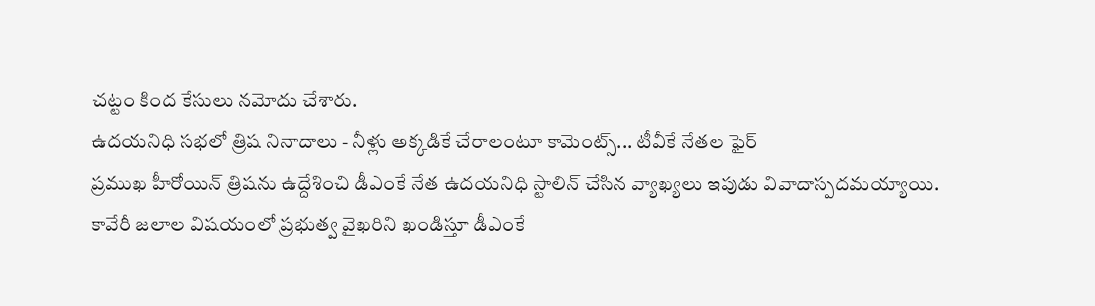చట్టం కింద కేసులు నమోదు చేశారు.
ఉదయనిధి సభలో త్రిష నినాదాలు - నీళ్లు అక్కడికే చేరాలంటూ కామెంట్స్... టీవీకే నేతల ఫైర్
ప్రముఖ హీరోయిన్ త్రిషను ఉద్దేశించి డీఎంకే నేత ఉదయనిధి స్టాలిన్ చేసిన వ్యాఖ్యలు ఇపుడు వివాదాస్పదమయ్యాయి. కావేరీ జలాల విషయంలో ప్రభుత్వ వైఖరిని ఖండిస్తూ డీఎంకే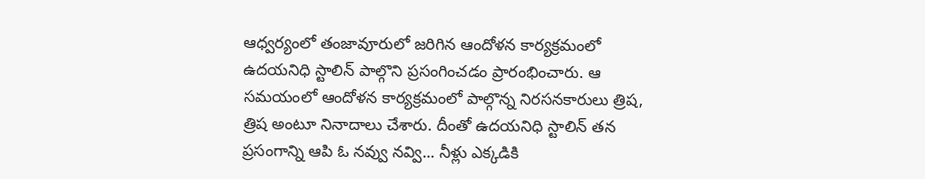ఆధ్వర్యంలో తంజావూరులో జరిగిన ఆందోళన కార్యక్రమంలో ఉదయనిధి స్టాలిన్ పాల్గొని ప్రసంగించడం ప్రారంభించారు. ఆ సమయంలో ఆందోళన కార్యక్రమంలో పాల్గొన్న నిరసనకారులు త్రిష, త్రిష అంటూ నినాదాలు చేశారు. దీంతో ఉదయనిధి స్టాలిన్ తన ప్రసంగాన్ని ఆపి ఓ నవ్వు నవ్వి... నీళ్లు ఎక్కడికి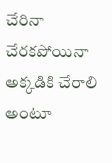చేరినా చేరకపోయినా అక్కడికి చేరాలి అంటూ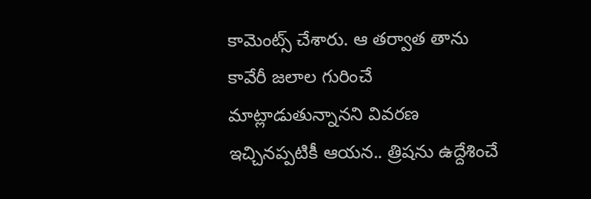కామెంట్స్ చేశారు. ఆ తర్వాత తాను కావేరీ జలాల గురించే మాట్లాడుతున్నానని వివరణ ఇచ్చినప్పటికీ ఆయన.. త్రిషను ఉద్దేశించే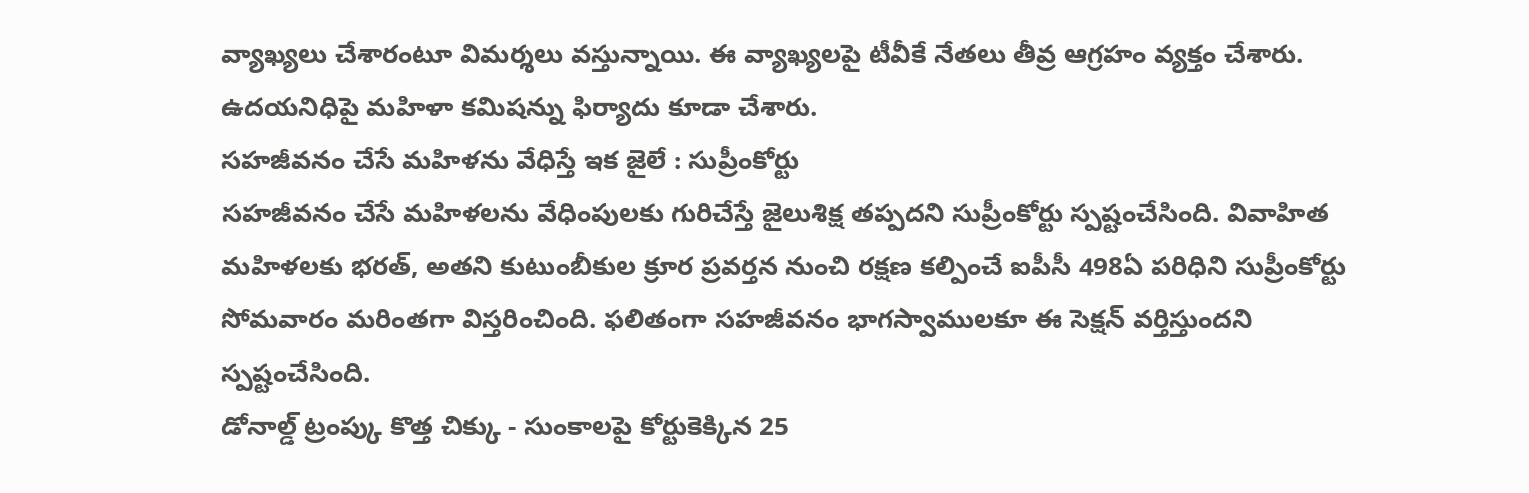వ్యాఖ్యలు చేశారంటూ విమర్శలు వస్తున్నాయి. ఈ వ్యాఖ్యలపై టీవీకే నేతలు తీవ్ర ఆగ్రహం వ్యక్తం చేశారు. ఉదయనిధిపై మహిళా కమిషన్ను ఫిర్యాదు కూడా చేశారు.
సహజీవనం చేసే మహిళను వేధిస్తే ఇక జైలే : సుప్రీంకోర్టు
సహజీవనం చేసే మహిళలను వేధింపులకు గురిచేస్తే జైలుశిక్ష తప్పదని సుప్రీంకోర్టు స్పష్టంచేసింది. వివాహిత మహిళలకు భరత్, అతని కుటుంబీకుల క్రూర ప్రవర్తన నుంచి రక్షణ కల్పించే ఐపీసీ 498ఏ పరిధిని సుప్రీంకోర్టు సోమవారం మరింతగా విస్తరించింది. ఫలితంగా సహజీవనం భాగస్వాములకూ ఈ సెక్షన్ వర్తిస్తుందని స్పష్టంచేసింది.
డోనాల్డ్ ట్రంప్కు కొత్త చిక్కు - సుంకాలపై కోర్టుకెక్కిన 25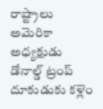రాష్ట్రాలు
అమెరికా అధ్యక్షుడు డోనాల్డ్ ట్రంప్ దూకుడుకు కళ్లెం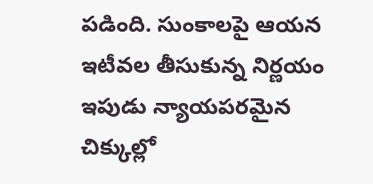పడింది. సుంకాలపై ఆయన ఇటీవల తీసుకున్న నిర్ణయం ఇపుడు న్యాయపరమైన చిక్కుల్లో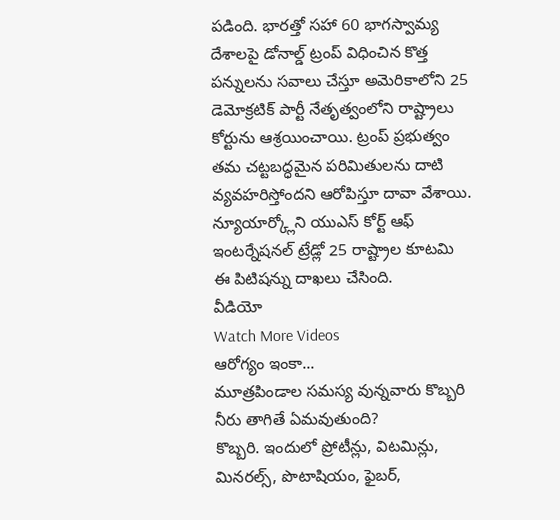పడింది. భారత్తో సహా 60 భాగస్వామ్య దేశాలపై డోనాల్డ్ ట్రంప్ విధించిన కొత్త పన్నులను సవాలు చేస్తూ అమెరికాలోని 25 డెమోక్రటిక్ పార్టీ నేతృత్వంలోని రాష్ట్రాలు కోర్టును ఆశ్రయించాయి. ట్రంప్ ప్రభుత్వం తమ చట్టబద్ధమైన పరిమితులను దాటి వ్యవహరిస్తోందని ఆరోపిస్తూ దావా వేశాయి. న్యూయార్క్లోని యుఎస్ కోర్ట్ ఆఫ్ ఇంటర్నేషనల్ ట్రేడ్లో 25 రాష్ట్రాల కూటమి ఈ పిటిషన్ను దాఖలు చేసింది.
వీడియో
Watch More Videos
ఆరోగ్యం ఇంకా...
మూత్రపిండాల సమస్య వున్నవారు కొబ్బరి నీరు తాగితే ఏమవుతుంది?
కొబ్బరి. ఇందులో ప్రోటీన్లు, విటమిన్లు, మినరల్స్, పొటాషియం, ఫైబర్,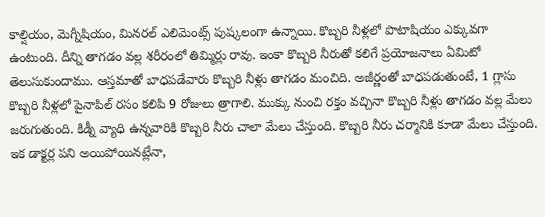కాల్షియం, మెగ్నీషియం, మినరల్ ఎలిమెంట్స్ పుష్కలంగా ఉన్నాయి. కొబ్బరి నీళ్లలో పొటాషియం ఎక్కువగా ఉంటుంది. దీన్ని తాగడం వల్ల శరీరంలో తిమ్మిర్లు రావు. ఇంకా కొబ్బరి నీరుతో కలిగే ప్రయోజనాలు ఏమిటో తెలుసుకుందాము. ఆస్తమాతో బాధపడేవారు కొబ్బరి నీళ్లు తాగడం మంచిది. అజీర్ణంతో బాధపడుతుంటే, 1 గ్లాసు కొబ్బరి నీళ్లలో పైనాపిల్ రసం కలిపి 9 రోజులు త్రాగాలి. ముక్కు నుంచి రక్తం వచ్చినా కొబ్బరి నీళ్లు తాగడం వల్ల మేలు జరుగుతుంది. కిడ్నీ వ్యాధి ఉన్నవారికి కొబ్బరి నీరు చాలా మేలు చేస్తుంది. కొబ్బరి నీరు చర్మానికి కూడా మేలు చేస్తుంది.
ఇక డాక్టర్ల పని అయిపోయినట్లేనా,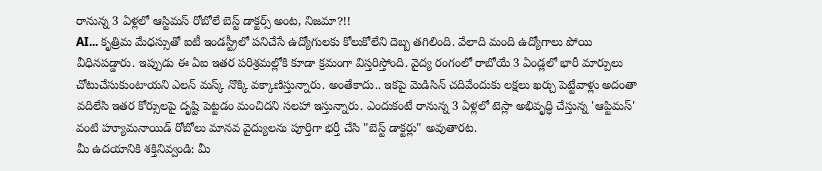రానున్న 3 ఏళ్లలో ఆస్టిమస్ రోబోలే బెస్ట్ డాక్టర్స్ అంట, నిజమా?!!
AI... కృత్రిమ మేధస్సుతో ఐటీ ఇండస్ట్రీలో పనిచేసే ఉద్యోగులకు కోలుకోలేని దెబ్బ తగిలింది. వేలాది మంది ఉద్యోగాలు పోయి వీధినపడ్డారు. ఇప్పుడు ఈ ఏఐ ఇతర పరిశ్రమల్లోకి కూడా క్రమంగా విస్తరిస్తోంది. వైద్య రంగంలో రాబోయే 3 ఏండ్లలో భారీ మార్పులు చోటుచేసుకుంటాయని ఎలన్ మస్క్ నొక్కి వక్కాణిస్తున్నారు. అంతేకాదు.. ఇకపై మెడిసిన్ చదివేందుకు లక్షలు ఖర్చు పెట్టేవాళ్లు అదంతా వదిలేసి ఇతర కోర్సులపై దృష్టి పెట్టడం మంచిదని సలహా ఇస్తున్నారు. ఎందుకంటే రానున్న 3 ఏళ్లలో టెస్లా అభివృద్ధి చేస్తున్న 'ఆప్టిమస్' వంటి హ్యూమనాయిడ్ రోబోలు మానవ వైద్యులను పూర్తిగా భర్తీ చేసి "బెస్ట్ డాక్టర్లు" అవుతారట.
మీ ఉదయానికి శక్తినివ్వండి: మీ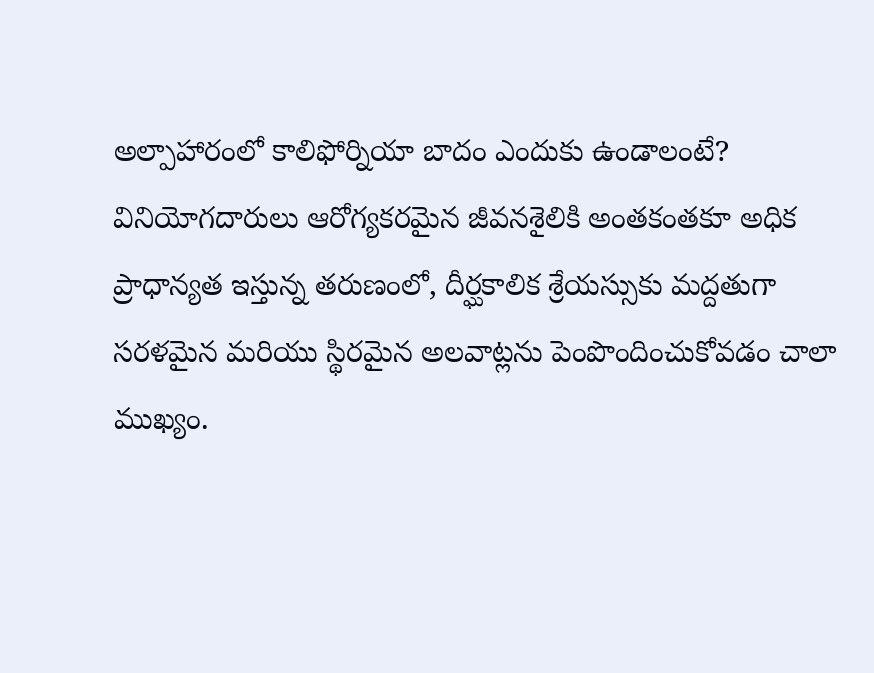అల్పాహారంలో కాలిఫోర్నియా బాదం ఎందుకు ఉండాలంటే?
వినియోగదారులు ఆరోగ్యకరమైన జీవనశైలికి అంతకంతకూ అధిక ప్రాధాన్యత ఇస్తున్న తరుణంలో, దీర్ఘకాలిక శ్రేయస్సుకు మద్దతుగా సరళమైన మరియు స్థిరమైన అలవాట్లను పెంపొందించుకోవడం చాలా ముఖ్యం.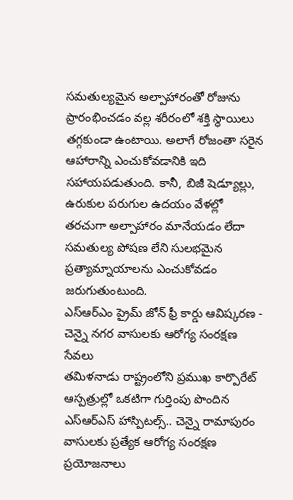సమతుల్యమైన అల్పాహారంతో రోజును ప్రారంభించడం వల్ల శరీరంలో శక్తి స్థాయిలు తగ్గకుండా ఉంటాయి. అలాగే రోజంతా సరైన ఆహారాన్ని ఎంచుకోవడానికి ఇది సహాయపడుతుంది. కానీ, బిజీ షెడ్యూల్లు, ఉరుకుల పరుగుల ఉదయం వేళల్లో తరచుగా అల్పాహారం మానేయడం లేదా సమతుల్య పోషణ లేని సులభమైన ప్రత్యామ్నాయాలను ఎంచుకోవడం జరుగుతుంటుంది.
ఎస్ఆర్ఎం ప్రైమ్ జోన్ ఫ్రీ కార్డు ఆవిష్కరణ - చెన్నై నగర వాసులకు ఆరోగ్య సంరక్షణ సేవలు
తమిళనాడు రాష్ట్రంలోని ప్రముఖ కార్పొరేట్ ఆస్పత్రుల్లో ఒకటిగా గుర్తింపు పొందిన ఎస్ఆర్ఎస్ హాస్పిటల్స్.. చెన్నై రామాపురం వాసులకు ప్రత్యేక ఆరోగ్య సంరక్షణ ప్రయోజనాలు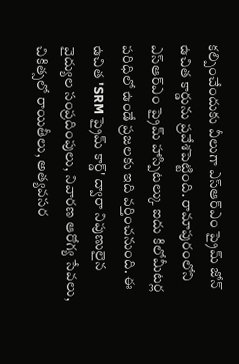కల్పించేందుకు వీలుగా ఎస్ఆర్ఎం ప్రైమ్ జోన్ ఉచిత కార్డును ప్రవేశపెట్టింది. రామాపురంలోని ఎస్ఆర్ఎం ప్రైమ్ హాస్పిటల్కు ఐదు కిలోమీటర్ల పరిధిలో ఉండే ప్రజలకు ఇది వర్తించనుంది. ఈ ఉచిత 'SRM ప్రైమ్ కార్డ్' ద్వారా నిపుణులైన వైద్యుల సంప్రదింపులు, నివారణ ఆరోగ్య సేవలు, చికిత్సలో రాయితీలు, అత్యవసర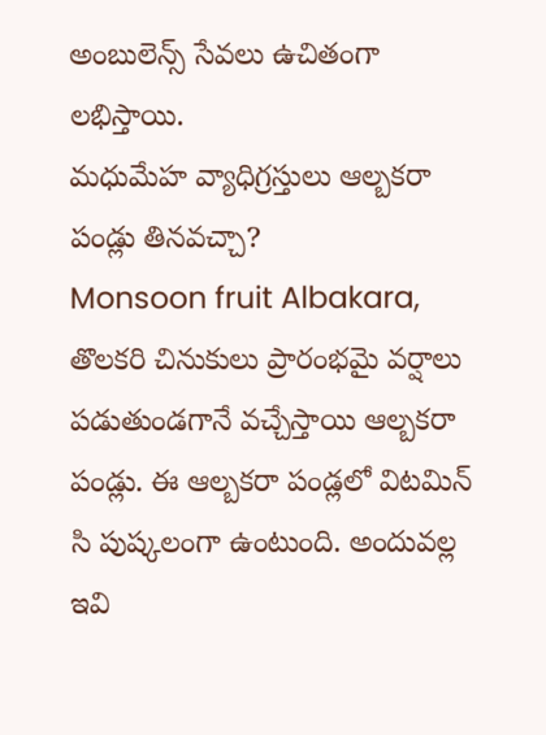అంబులెన్స్ సేవలు ఉచితంగా లభిస్తాయి.
మధుమేహ వ్యాధిగ్రస్తులు ఆల్బకరా పండ్లు తినవచ్చా?
Monsoon fruit Albakara, తొలకరి చినుకులు ప్రారంభమై వర్షాలు పడుతుండగానే వచ్చేస్తాయి ఆల్బకరా పండ్లు. ఈ ఆల్బకరా పండ్లలో విటమిన్ సి పుష్కలంగా ఉంటుంది. అందువల్ల ఇవి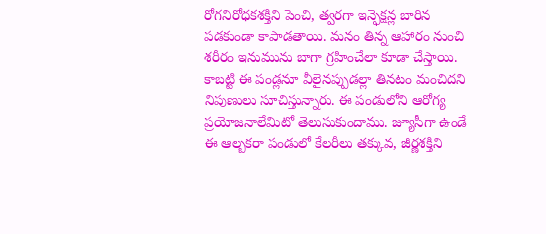రోగనిరోధకశక్తిని పెంచి, త్వరగా ఇన్ఫెక్షన్ల బారిన పడకుండా కాపాడతాయి. మనం తిన్న ఆహారం నుంచి శరీరం ఇనుమును బాగా గ్రహించేలా కూడా చేస్తాయి. కాబట్టి ఈ పండ్లనూ వీలైనప్పుడల్లా తినటం మంచిదని నిపుణులు సూచిస్తున్నారు. ఈ పండులోని ఆరోగ్య ప్రయోజనాలేమిటో తెలుసుకుందాము. జ్యూసీగా ఉండే ఈ ఆల్బకరా పండులో కేలరీలు తక్కువ, జీర్ణశక్తిని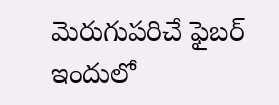మెరుగుపరిచే ఫైబర్ ఇందులో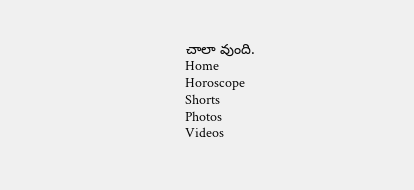చాలా వుంది.
Home
Horoscope
Shorts
Photos
Videos